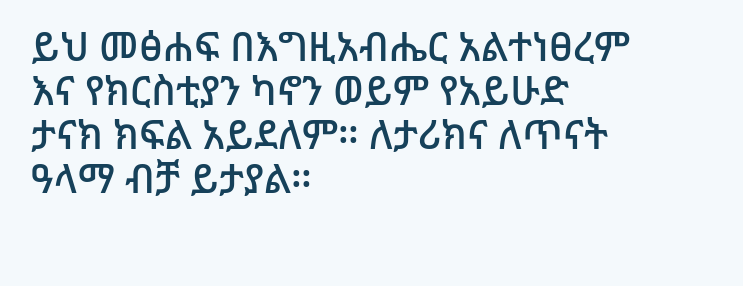ይህ መፅሐፍ በእግዚአብሔር አልተነፀረም እና የክርስቲያን ካኖን ወይም የአይሁድ ታናክ ክፍል አይደለም። ለታሪክና ለጥናት ዓላማ ብቻ ይታያል።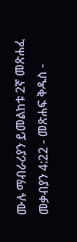ሙሉ ማብራሪያን ይመልከቱ 2ኛ መጽሐፈ መቃብያን 4:22 - መጽሐፍ ቅዱስ -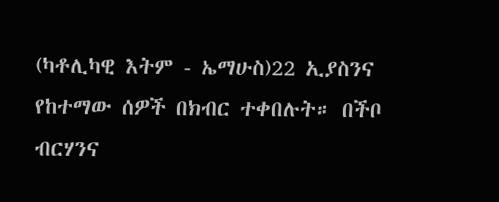(ካቶሊካዊ እትም - ኤማሁስ)22 ኢያስንና የከተማው ሰዎች በክብር ተቀበሉት። በችቦ ብርሃንና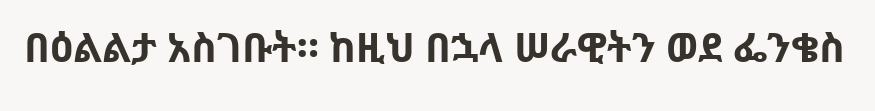በዕልልታ አስገቡት። ከዚህ በኋላ ሠራዊትን ወደ ፌንቄስ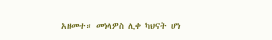አዘመተ። መነላዎስ ሊቀ ካህናት ሆነ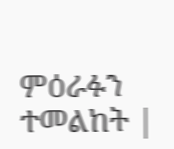ምዕራፉን ተመልከት |